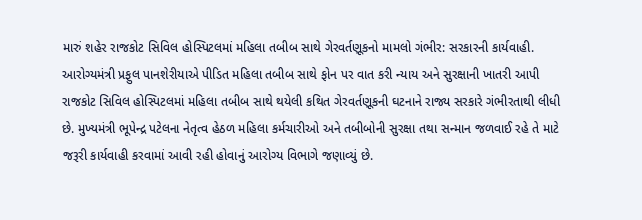મારું શહેર રાજકોટ સિવિલ હોસ્પિટલમાં મહિલા તબીબ સાથે ગેરવર્તણૂકનો મામલો ગંભીર: સરકારની કાર્યવાહી.
આરોગ્યમંત્રી પ્રફુલ પાનશેરીયાએ પીડિત મહિલા તબીબ સાથે ફોન પર વાત કરી ન્યાય અને સુરક્ષાની ખાતરી આપી
રાજકોટ સિવિલ હોસ્પિટલમાં મહિલા તબીબ સાથે થયેલી કથિત ગેરવર્તણૂકની ઘટનાને રાજ્ય સરકારે ગંભીરતાથી લીધી છે. મુખ્યમંત્રી ભૂપેન્દ્ર પટેલના નેતૃત્વ હેઠળ મહિલા કર્મચારીઓ અને તબીબોની સુરક્ષા તથા સન્માન જળવાઈ રહે તે માટે જરૂરી કાર્યવાહી કરવામાં આવી રહી હોવાનું આરોગ્ય વિભાગે જણાવ્યું છે.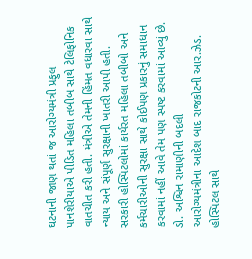ઘટનાની જાણ થતાં જ આરોગ્યમંત્રી પ્રફુલ પાનશેરીયાએ પીડિત મહિલા તબીબ સાથે ટેલિફોનિક વાતચીત કરી હતી. મંત્રીએ તેમની હિંમત વધારવા સાથે ન્યાય અને સંપૂર્ણ સુરક્ષાની ખાતરી આપી હતી. સરકારી હોસ્પિટલોમાં કાર્યરત મહિલા તબીબો અને કર્મચારીઓની સુરક્ષા સાથે કોઈપણ પ્રકારનું સમાધાન કરવામાં નહીં આવે તેમ પણ સ્પષ્ટ કરવામાં આવ્યું છે.
ડો. અશ્વિન રામાણીની બદલી
આરોગ્યમંત્રીના આદેશ બાદ રાજકોટની આર.ઝેડ. હોસ્પિટલ સાથે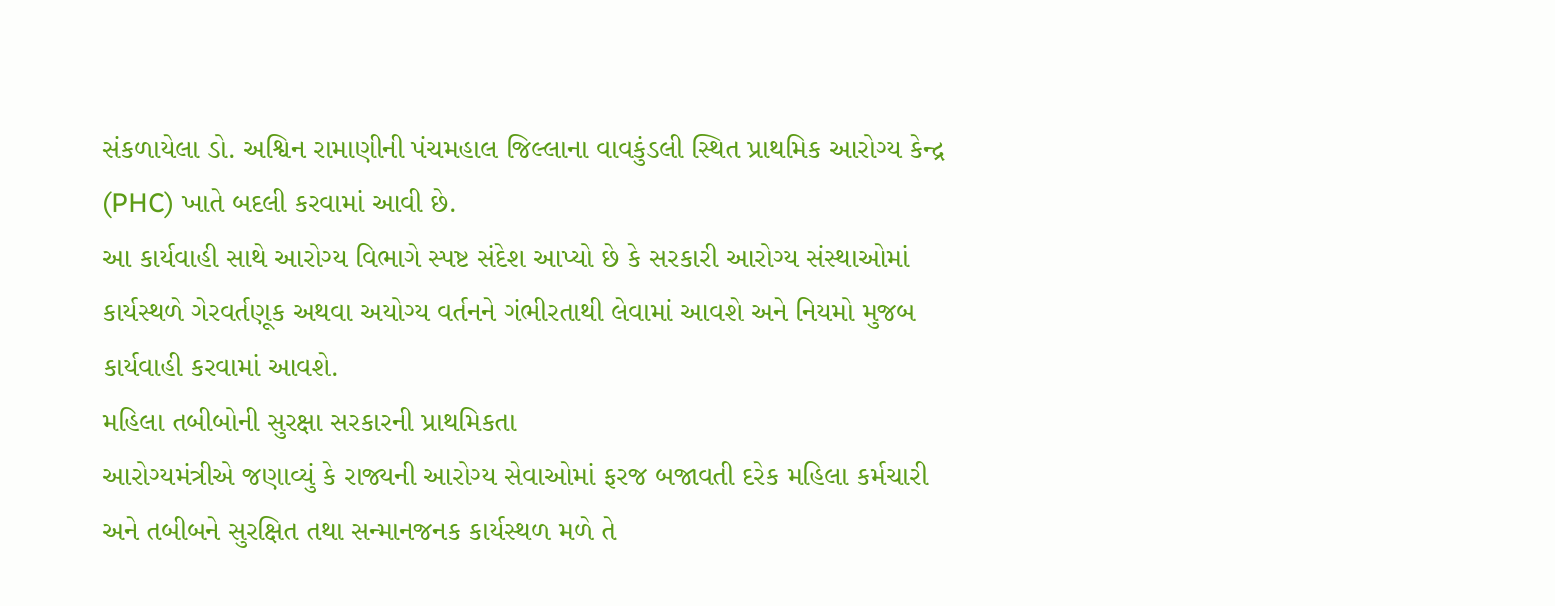સંકળાયેલા ડો. અશ્વિન રામાણીની પંચમહાલ જિલ્લાના વાવકુંડલી સ્થિત પ્રાથમિક આરોગ્ય કેન્દ્ર (PHC) ખાતે બદલી કરવામાં આવી છે.
આ કાર્યવાહી સાથે આરોગ્ય વિભાગે સ્પષ્ટ સંદેશ આપ્યો છે કે સરકારી આરોગ્ય સંસ્થાઓમાં કાર્યસ્થળે ગેરવર્તણૂક અથવા અયોગ્ય વર્તનને ગંભીરતાથી લેવામાં આવશે અને નિયમો મુજબ કાર્યવાહી કરવામાં આવશે.
મહિલા તબીબોની સુરક્ષા સરકારની પ્રાથમિકતા
આરોગ્યમંત્રીએ જણાવ્યું કે રાજ્યની આરોગ્ય સેવાઓમાં ફરજ બજાવતી દરેક મહિલા કર્મચારી અને તબીબને સુરક્ષિત તથા સન્માનજનક કાર્યસ્થળ મળે તે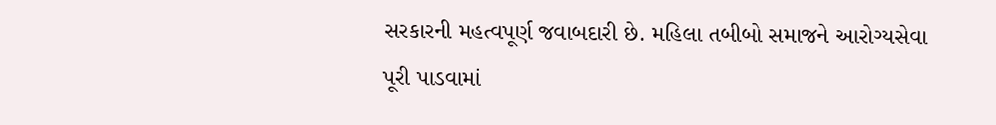સરકારની મહત્વપૂર્ણ જવાબદારી છે. મહિલા તબીબો સમાજને આરોગ્યસેવા પૂરી પાડવામાં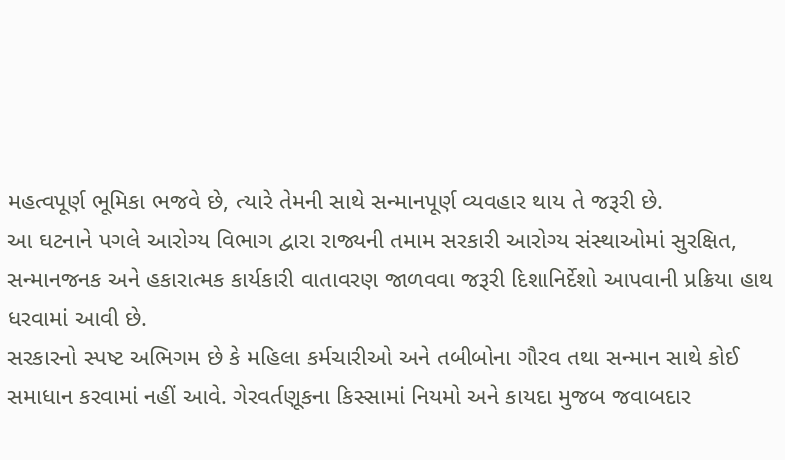મહત્વપૂર્ણ ભૂમિકા ભજવે છે, ત્યારે તેમની સાથે સન્માનપૂર્ણ વ્યવહાર થાય તે જરૂરી છે.
આ ઘટનાને પગલે આરોગ્ય વિભાગ દ્વારા રાજ્યની તમામ સરકારી આરોગ્ય સંસ્થાઓમાં સુરક્ષિત, સન્માનજનક અને હકારાત્મક કાર્યકારી વાતાવરણ જાળવવા જરૂરી દિશાનિર્દેશો આપવાની પ્રક્રિયા હાથ ધરવામાં આવી છે.
સરકારનો સ્પષ્ટ અભિગમ છે કે મહિલા કર્મચારીઓ અને તબીબોના ગૌરવ તથા સન્માન સાથે કોઈ સમાધાન કરવામાં નહીં આવે. ગેરવર્તણૂકના કિસ્સામાં નિયમો અને કાયદા મુજબ જવાબદાર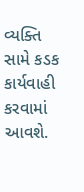વ્યક્તિ સામે કડક કાર્યવાહી કરવામાં આવશે.